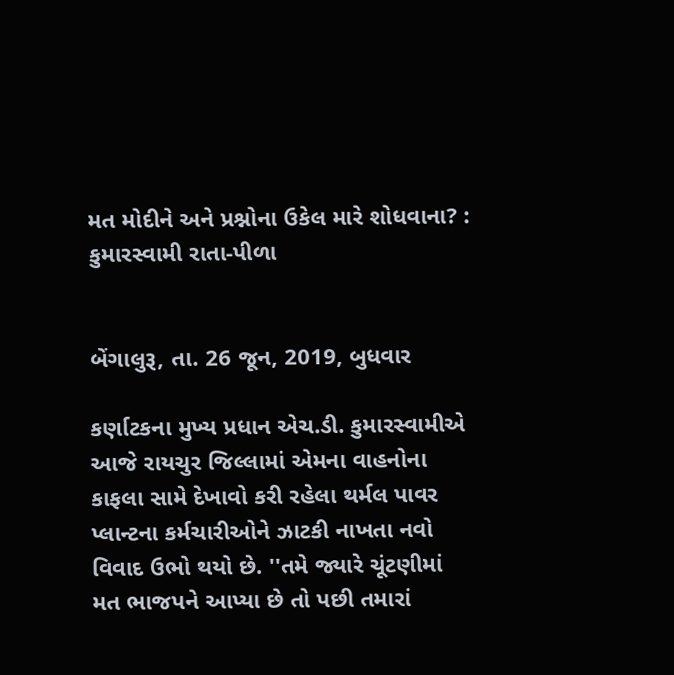મત મોદીને અને પ્રશ્નોના ઉકેલ મારે શોધવાના? : કુમારસ્વામી રાતા-પીળા


બેંગાલુરૂ, તા. 26 જૂન, 2019, બુધવાર

કર્ણાટકના મુખ્ય પ્રધાન એચ.ડી. કુમારસ્વામીએ આજે રાયચુર જિલ્લામાં એમના વાહનોના કાફલા સામે દેખાવો કરી રહેલા થર્મલ પાવર પ્લાન્ટના કર્મચારીઓને ઝાટકી નાખતા નવો વિવાદ ઉભો થયો છે. ''તમે જ્યારે ચૂંટણીમાં મત ભાજપને આપ્યા છે તો પછી તમારાં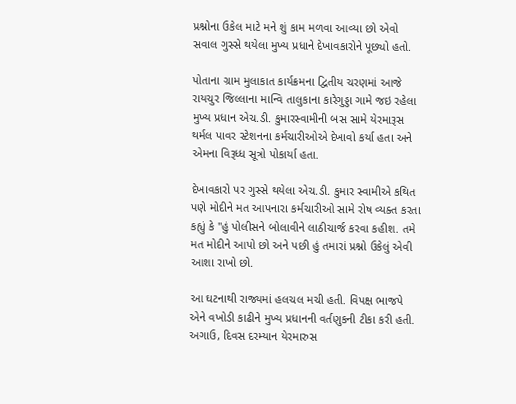પ્રશ્નોના ઉકેલ માટે મને શું કામ મળવા આવ્યા છો એવો સવાલ ગુસ્સે થયેલા મુખ્ય પ્રધાને દેખાવકારોને પૂછ્યો હતો.

પોતાના ગ્રામ મુલાકાત કાર્યક્રમના દ્વિતીય ચરણમાં આજે રાયચુર જિલ્લાના માન્વિ તાલુકાના કારેગુડ્ડા ગામે જઇ રહેલા મુખ્ય પ્રધાન એચ.ડી. કુમારસ્વામીની બસ સામે યેરમારૂસ થર્મલ પાવર સ્ટેશનના કર્મચારીઓએ દેખાવો કર્યા હતા અને એમના વિરૂધ્ધ સૂત્રો પોકાર્યા હતા.

દેખાવકારો પર ગુસ્સે થયેલા એચ.ડી. કુમાર સ્વામીએ કથિત પણે મોદીને મત આપનારા કર્મચારીઓ સામે રોષ વ્યક્ત કરતા કહ્યું કે ''હું પોલીસને બોલાવીને લાઠીચાર્જ કરવા કહીશ. તમે મત મોદીને આપો છો અને પછી હું તમારાં પ્રશ્નો ઉકેલું એવી આશા રાખો છો.

આ ઘટનાથી રાજ્યમાં હલચલ મચી હતી. વિપક્ષ ભાજપે એને વખોડી કાઢીને મુખ્ય પ્રધાનની વર્તણુકની ટીકા કરી હતી. અગાઉ, દિવસ દરમ્યાન યેરમારુસ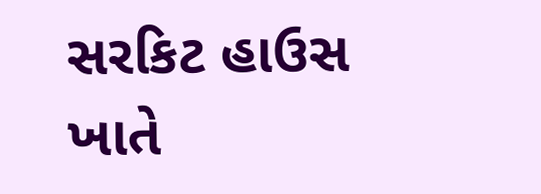સરકિટ હાઉસ ખાતે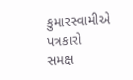કુમારસ્વામીએ પત્રકારો સમક્ષ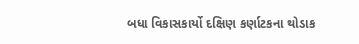બધા વિકાસકાર્યો દક્ષિણ કર્ણાટકના થોડાક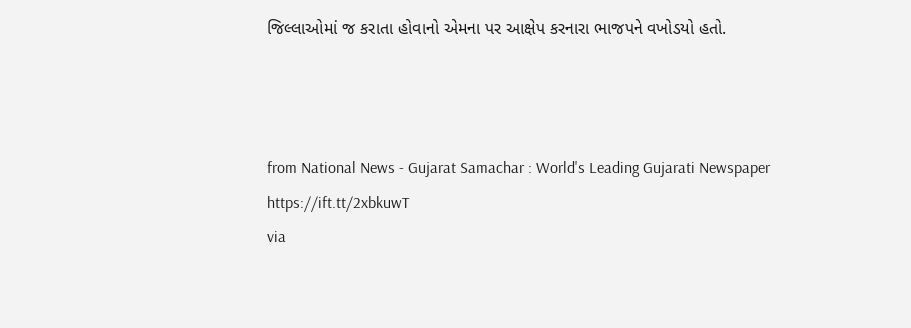જિલ્લાઓમાં જ કરાતા હોવાનો એમના પર આક્ષેપ કરનારા ભાજપને વખોડયો હતો.



from National News - Gujarat Samachar : World's Leading Gujarati Newspaper https://ift.tt/2xbkuwT
via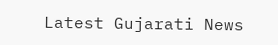Latest Gujarati News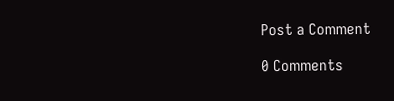Post a Comment

0 Comments